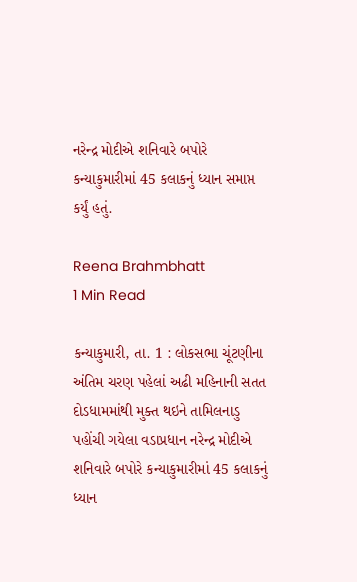નરેન્દ્ર મોદીએ શનિવારે બપોરે કન્યાકુમારીમાં 45 કલાકનું ધ્યાન સમાપ્ત કર્યું હતું.

Reena Brahmbhatt
1 Min Read

કન્યાકુમારી, તા. 1 : લોકસભા ચૂંટણીના અંતિમ ચરણ પહેલાં અઢી મહિનાની સતત દોડધામમાંથી મુક્ત થઇને તામિલનાડુ પહોંચી ગયેલા વડાપ્રધાન નરેન્દ્ર મોદીએ શનિવારે બપોરે કન્યાકુમારીમાં 45 કલાકનું ધ્યાન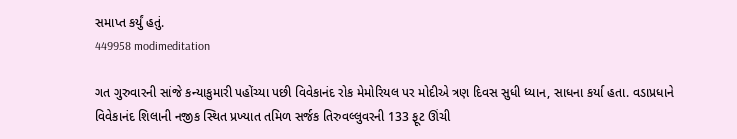સમાપ્ત કર્યું હતું.
449958 modimeditation

ગત ગુરુવારની સાંજે કન્યાકુમારી પહોંચ્યા પછી વિવેકાનંદ રોક મેમોરિયલ પર મોદીએ ત્રણ દિવસ સુધી ધ્યાન, સાધના કર્યા હતા. વડાપ્રધાને વિવેકાનંદ શિલાની નજીક સ્થિત પ્રખ્યાત તમિળ સર્જક તિરુવલ્લુવરની 133 ફૂટ ઊંચી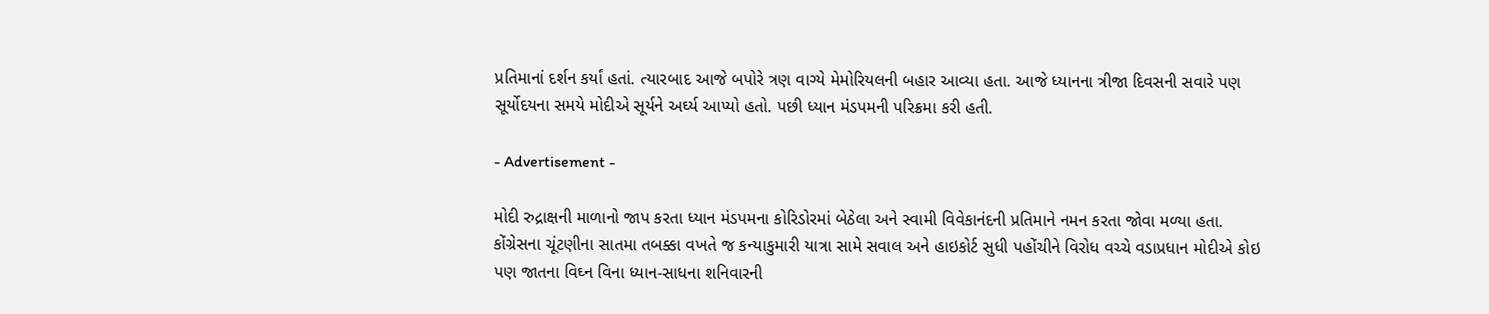પ્રતિમાનાં દર્શન કર્યાં હતાં. ત્યારબાદ આજે બપોરે ત્રણ વાગ્યે મેમોરિયલની બહાર આવ્યા હતા. આજે ધ્યાનના ત્રીજા દિવસની સવારે પણ સૂર્યોદયના સમયે મોદીએ સૂર્યને અર્ઘ્ય આપ્યો હતો. પછી ધ્યાન મંડપમની પરિક્રમા કરી હતી.

- Advertisement -

મોદી રુદ્રાક્ષની માળાનો જાપ કરતા ધ્યાન મંડપમના કોરિડોરમાં બેઠેલા અને સ્વામી વિવેકાનંદની પ્રતિમાને નમન કરતા જોવા મળ્યા હતા. કોંગ્રેસના ચૂંટણીના સાતમા તબક્કા વખતે જ કન્યાકુમારી યાત્રા સામે સવાલ અને હાઇકોર્ટ સુધી પહોંચીને વિરોધ વચ્ચે વડાપ્રધાન મોદીએ કોઇ પણ જાતના વિઘ્ન વિના ધ્યાન-સાધના શનિવારની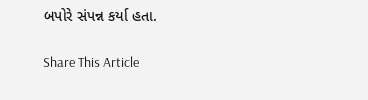બપોરે સંપન્ન કર્યા હતા.

Share This Article